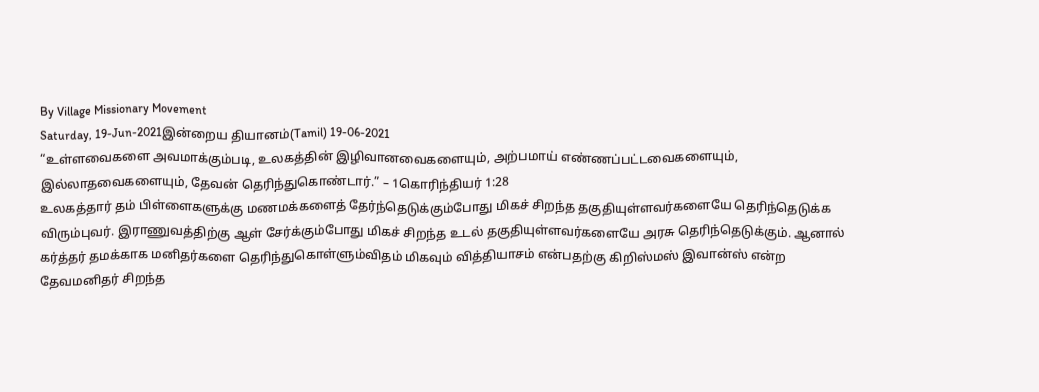By Village Missionary Movement
Saturday, 19-Jun-2021இன்றைய தியானம்(Tamil) 19-06-2021
“உள்ளவைகளை அவமாக்கும்படி, உலகத்தின் இழிவானவைகளையும், அற்பமாய் எண்ணப்பட்டவைகளையும், இல்லாதவைகளையும், தேவன் தெரிந்துகொண்டார்.” – 1கொரிந்தியர் 1:28
உலகத்தார் தம் பிள்ளைகளுக்கு மணமக்களைத் தேர்ந்தெடுக்கும்போது மிகச் சிறந்த தகுதியுள்ளவர்களையே தெரிந்தெடுக்க விரும்புவர். இராணுவத்திற்கு ஆள் சேர்க்கும்போது மிகச் சிறந்த உடல் தகுதியுள்ளவர்களையே அரசு தெரிந்தெடுக்கும். ஆனால் கர்த்தர் தமக்காக மனிதர்களை தெரிந்துகொள்ளும்விதம் மிகவும் வித்தியாசம் என்பதற்கு கிறிஸ்மஸ் இவான்ஸ் என்ற தேவமனிதர் சிறந்த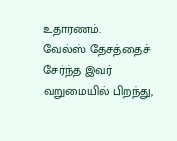உதாரணம்.
வேல்ஸ் தேசத்தைச் சேர்ந்த இவர் வறுமையில் பிறந்து,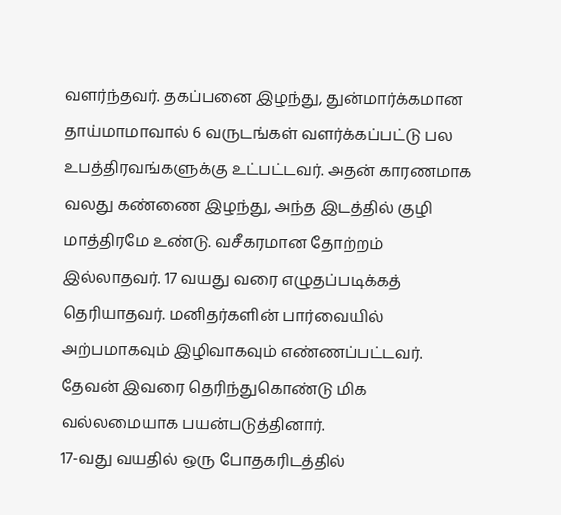வளர்ந்தவர். தகப்பனை இழந்து, துன்மார்க்கமான தாய்மாமாவால் 6 வருடங்கள் வளர்க்கப்பட்டு பல உபத்திரவங்களுக்கு உட்பட்டவர். அதன் காரணமாக வலது கண்ணை இழந்து, அந்த இடத்தில் குழி மாத்திரமே உண்டு. வசீகரமான தோற்றம் இல்லாதவர். 17 வயது வரை எழுதப்படிக்கத் தெரியாதவர். மனிதர்களின் பார்வையில் அற்பமாகவும் இழிவாகவும் எண்ணப்பட்டவர். தேவன் இவரை தெரிந்துகொண்டு மிக வல்லமையாக பயன்படுத்தினார்.
17-வது வயதில் ஒரு போதகரிடத்தில்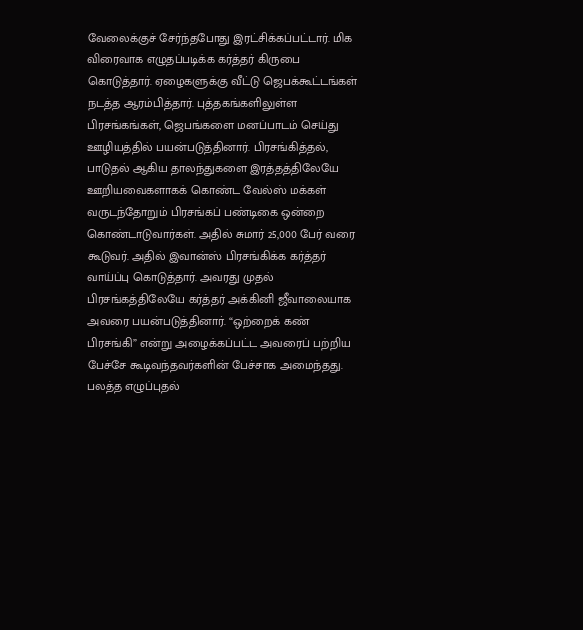வேலைக்குச் சேர்ந்தபோது இரட்சிக்கப்பட்டார். மிக விரைவாக எழுதப்படிக்க கர்த்தர் கிருபை கொடுத்தார். ஏழைகளுக்கு வீட்டு ஜெபக்கூட்டங்கள் நடத்த ஆரம்பித்தார். புத்தகங்களிலுள்ள பிரசங்கங்கள், ஜெபங்களை மனப்பாடம் செய்து ஊழியத்தில் பயன்படுத்தினார். பிரசங்கித்தல், பாடுதல் ஆகிய தாலந்துகளை இரத்தத்திலேயே ஊறியவைகளாகக் கொண்ட வேல்ஸ் மக்கள் வருடந்தோறும் பிரசங்கப் பண்டிகை ஒன்றை கொண்டாடுவார்கள். அதில் சுமார் 25,000 பேர் வரை கூடுவர். அதில் இவான்ஸ் பிரசங்கிக்க கர்த்தர் வாய்ப்பு கொடுத்தார். அவரது முதல் பிரசங்கத்திலேயே கர்த்தர் அக்கினி ஜீவாலையாக அவரை பயன்படுத்தினார். “ஒற்றைக் கண் பிரசங்கி” என்று அழைக்கப்பட்ட அவரைப் பற்றிய பேச்சே கூடிவந்தவர்களின் பேச்சாக அமைந்தது. பலத்த எழுப்புதல்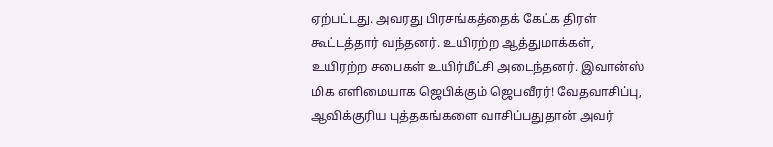ஏற்பட்டது. அவரது பிரசங்கத்தைக் கேட்க திரள் கூட்டத்தார் வந்தனர். உயிரற்ற ஆத்துமாக்கள், உயிரற்ற சபைகள் உயிர்மீட்சி அடைந்தனர். இவான்ஸ் மிக எளிமையாக ஜெபிக்கும் ஜெபவீரர்! வேதவாசிப்பு, ஆவிக்குரிய புத்தகங்களை வாசிப்பதுதான் அவர்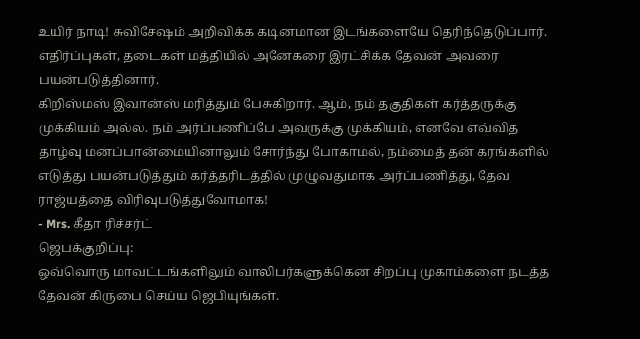உயிர் நாடி! சுவிசேஷம் அறிவிக்க கடினமான இடங்களையே தெரிந்தெடுப்பார். எதிர்ப்புகள், தடைகள் மத்தியில் அனேகரை இரட்சிக்க தேவன் அவரை பயன்படுத்தினார்.
கிறிஸ்மஸ் இவான்ஸ் மரித்தும் பேசுகிறார். ஆம், நம் தகுதிகள் கர்த்தருக்கு முக்கியம் அல்ல. நம் அர்ப்பணிப்பே அவருக்கு முக்கியம், எனவே எவ்வித தாழ்வு மனப்பான்மையினாலும் சோர்ந்து போகாமல், நம்மைத் தன் கரங்களில் எடுத்து பயன்படுத்தும் கர்த்தரிடத்தில் முழுவதுமாக அர்ப்பணித்து, தேவ ராஜ்யத்தை விரிவுபடுத்துவோமாக!
- Mrs. கீதா ரிச்சர்ட்
ஜெபக்குறிப்பு:
ஒவ்வொரு மாவட்டங்களிலும் வாலிபர்களுக்கென சிறப்பு முகாம்களை நடத்த தேவன் கிருபை செய்ய ஜெபியுங்கள்.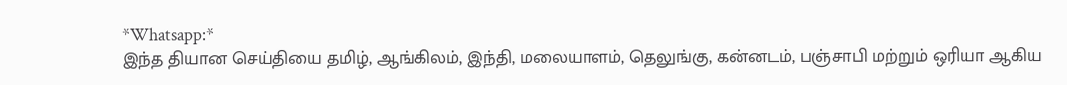*Whatsapp:*
இந்த தியான செய்தியை தமிழ், ஆங்கிலம், இந்தி, மலையாளம், தெலுங்கு, கன்னடம், பஞ்சாபி மற்றும் ஒரியா ஆகிய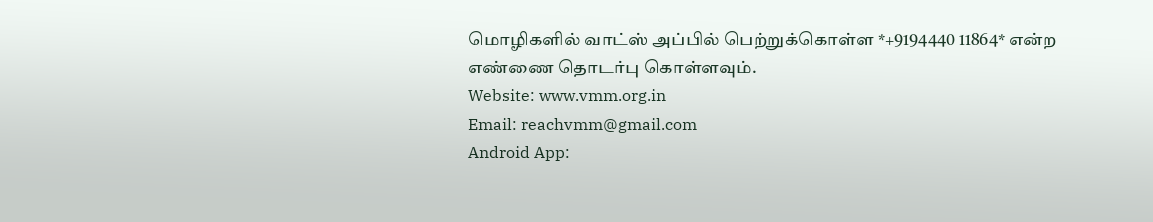மொழிகளில் வாட்ஸ் அப்பில் பெற்றுக்கொள்ள *+9194440 11864* என்ற எண்ணை தொடர்பு கொள்ளவும்.
Website: www.vmm.org.in
Email: reachvmm@gmail.com
Android App: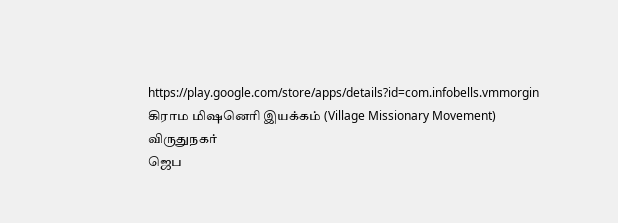https://play.google.com/store/apps/details?id=com.infobells.vmmorgin
கிராம மிஷனெரி இயக்கம் (Village Missionary Movement)
விருதுநகர்
ஜெப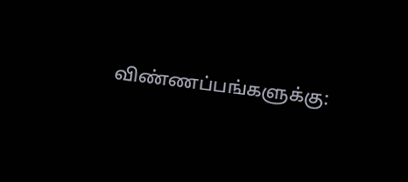விண்ணப்பங்களுக்கு: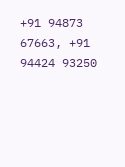+91 94873 67663, +91 94424 93250